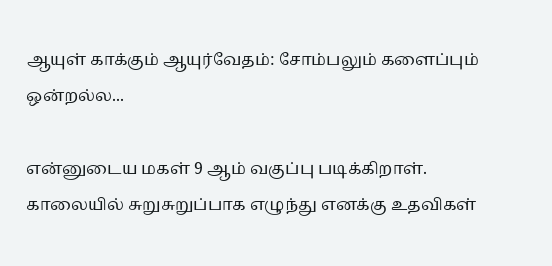ஆயுள் காக்கும் ஆயுர்வேதம்: சோம்பலும் களைப்பும் ஒன்றல்ல...

என்னுடைய மகள் 9 ஆம் வகுப்பு படிக்கிறாள். காலையில் சுறுசுறுப்பாக எழுந்து எனக்கு உதவிகள்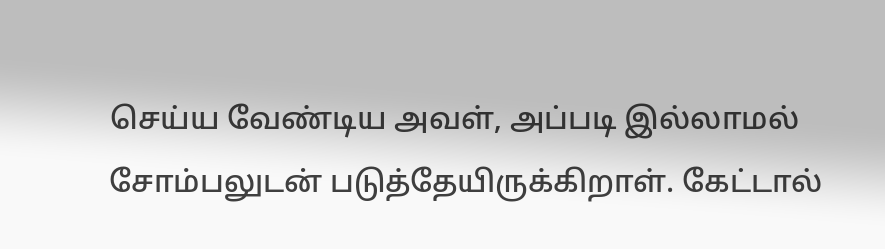செய்ய வேண்டிய அவள், அப்படி இல்லாமல் சோம்பலுடன் படுத்தேயிருக்கிறாள். கேட்டால்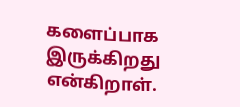களைப்பாக இருக்கிறது என்கிறாள்.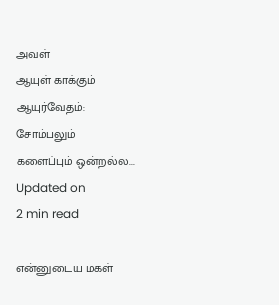அவள்
ஆயுள் காக்கும் ஆயுர்வேதம்: சோம்பலும் களைப்பும் ஒன்றல்ல...
Updated on
2 min read

என்னுடைய மகள்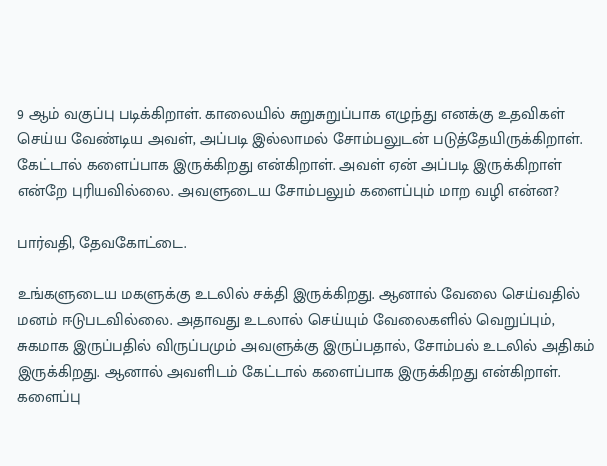9 ஆம் வகுப்பு படிக்கிறாள். காலையில் சுறுசுறுப்பாக எழுந்து எனக்கு உதவிகள் செய்ய வேண்டிய அவள், அப்படி இல்லாமல் சோம்பலுடன் படுத்தேயிருக்கிறாள். கேட்டால் களைப்பாக இருக்கிறது என்கிறாள். அவள் ஏன் அப்படி இருக்கிறாள் என்றே புரியவில்லை. அவளுடைய சோம்பலும் களைப்பும் மாற வழி என்ன?

பார்வதி, தேவகோட்டை.

உங்களுடைய மகளுக்கு உடலில் சக்தி இருக்கிறது. ஆனால் வேலை செய்வதில் மனம் ஈடுபடவில்லை. அதாவது உடலால் செய்யும் வேலைகளில் வெறுப்பும், சுகமாக இருப்பதில் விருப்பமும் அவளுக்கு இருப்பதால், சோம்பல் உடலில் அதிகம் இருக்கிறது. ஆனால் அவளிடம் கேட்டால் களைப்பாக இருக்கிறது என்கிறாள். களைப்பு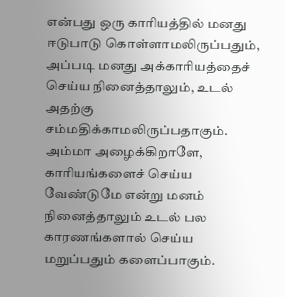என்பது ஒரு காரியத்தில் மனது ஈடுபாடு கொள்ளாமலிருப்பதும், அப்படி மனது அக்காரியத்தைச் செய்ய நினைத்தாலும், உடல் அதற்கு சம்மதிக்காமலிருப்பதாகும். அம்மா அழைக்கிறாளே, காரியங்களைச் செய்ய வேண்டுமே என்று மனம் நினைத்தாலும் உடல் பல காரணங்களால் செய்ய மறுப்பதும் களைப்பாகும்.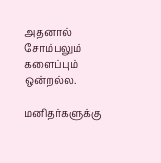அதனால் சோம்பலும் களைப்பும் ஒன்றல்ல.

மனிதர்களுக்கு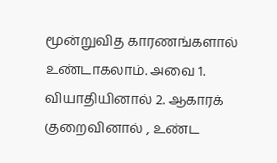மூன்றுவித காரணங்களால் உண்டாகலாம். அவை 1. வியாதியினால் 2. ஆகாரக் குறைவினால் , உண்ட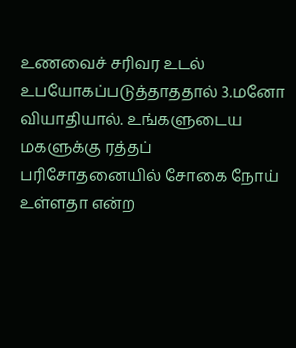உணவைச் சரிவர உடல் உபயோகப்படுத்தாததால் 3.மனோ வியாதியால். உங்களுடைய மகளுக்கு ரத்தப் பரிசோதனையில் சோகை நோய் உள்ளதா என்ற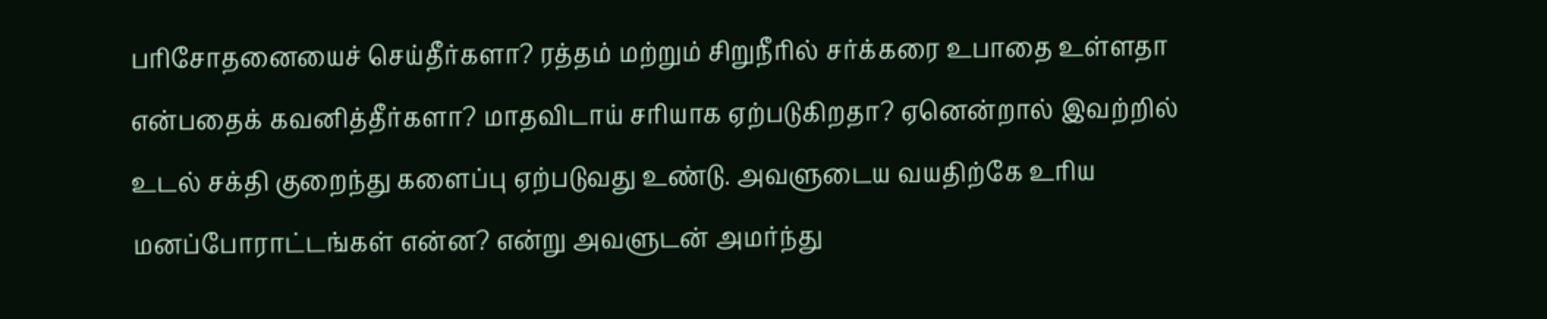பரிசோதனையைச் செய்தீர்களா? ரத்தம் மற்றும் சிறுநீரில் சர்க்கரை உபாதை உள்ளதா என்பதைக் கவனித்தீர்களா? மாதவிடாய் சரியாக ஏற்படுகிறதா? ஏனென்றால் இவற்றில் உடல் சக்தி குறைந்து களைப்பு ஏற்படுவது உண்டு. அவளுடைய வயதிற்கே உரிய மனப்போராட்டங்கள் என்ன? என்று அவளுடன் அமர்ந்து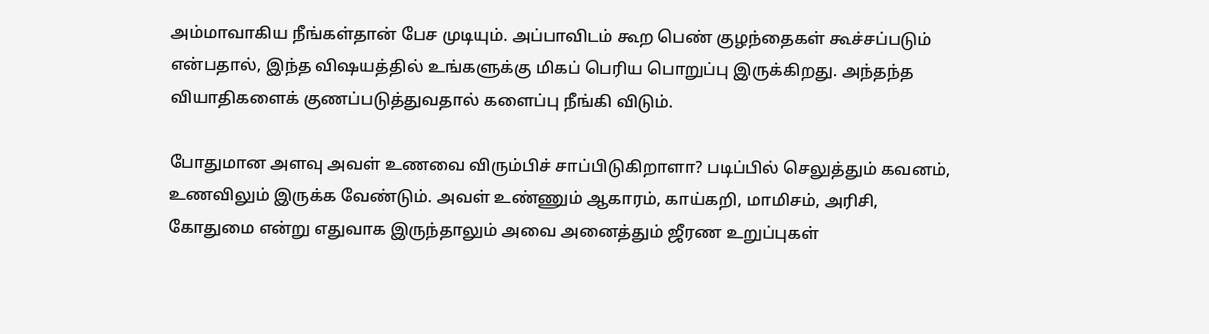அம்மாவாகிய நீங்கள்தான் பேச முடியும். அப்பாவிடம் கூற பெண் குழந்தைகள் கூச்சப்படும் என்பதால், இந்த விஷயத்தில் உங்களுக்கு மிகப் பெரிய பொறுப்பு இருக்கிறது. அந்தந்த வியாதிகளைக் குணப்படுத்துவதால் களைப்பு நீங்கி விடும்.

போதுமான அளவு அவள் உணவை விரும்பிச் சாப்பிடுகிறாளா? படிப்பில் செலுத்தும் கவனம், உணவிலும் இருக்க வேண்டும். அவள் உண்ணும் ஆகாரம், காய்கறி, மாமிசம், அரிசி, கோதுமை என்று எதுவாக இருந்தாலும் அவை அனைத்தும் ஜீரண உறுப்புகள்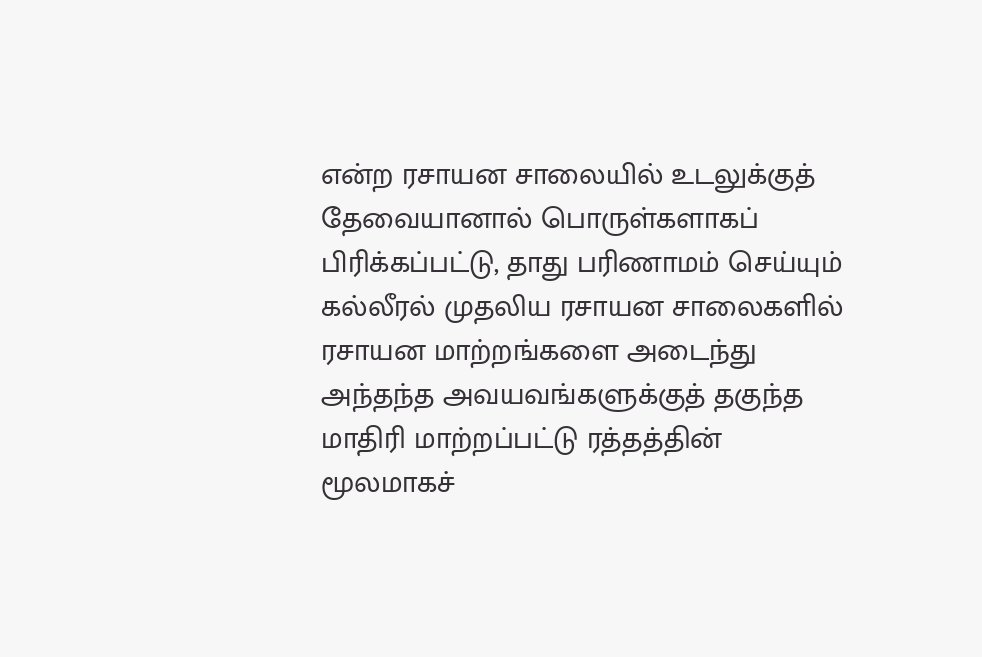என்ற ரசாயன சாலையில் உடலுக்குத் தேவையானால் பொருள்களாகப் பிரிக்கப்பட்டு, தாது பரிணாமம் செய்யும் கல்லீரல் முதலிய ரசாயன சாலைகளில் ரசாயன மாற்றங்களை அடைந்து அந்தந்த அவயவங்களுக்குத் தகுந்த மாதிரி மாற்றப்பட்டு ரத்தத்தின் மூலமாகச்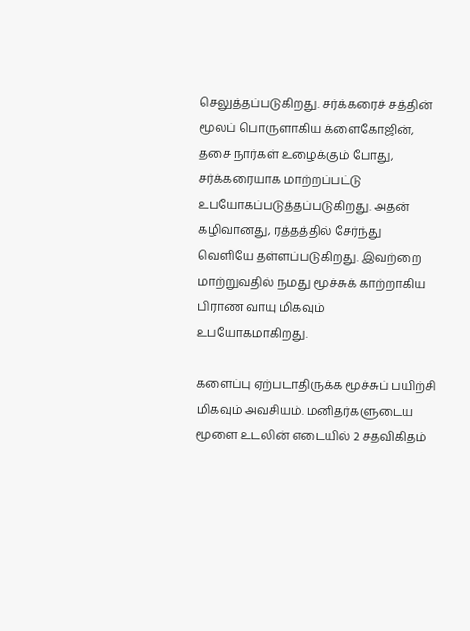செலுத்தப்படுகிறது. சர்க்கரைச் சத்தின் மூலப் பொருளாகிய க்ளைகோஜின், தசை நார்கள் உழைக்கும் போது, சர்க்கரையாக மாற்றப்பட்டு உபயோகப்படுத்தப்படுகிறது. அதன் கழிவானது, ரத்தத்தில் சேர்ந்து வெளியே தள்ளப்படுகிறது. இவற்றை மாற்றுவதில் நமது மூச்சுக் காற்றாகிய பிராண வாயு மிகவும் உபயோகமாகிறது.

களைப்பு ஏற்படாதிருக்க மூச்சுப் பயிற்சி மிகவும் அவசியம். மனிதர்களுடைய மூளை உடலின் எடையில் 2 சதவிகிதம்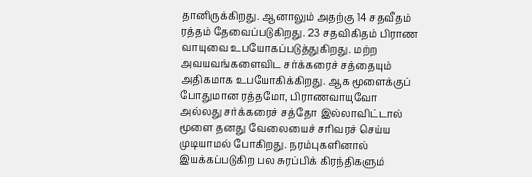தானிருக்கிறது. ஆனாலும் அதற்கு 14 சதவீதம் ரத்தம் தேவைப்படுகிறது. 23 சதவிகிதம் பிராண வாயுவை உபயோகப்படுத்துகிறது. மற்ற அவயவங்களைவிட சர்க்கரைச் சத்தையும் அதிகமாக உபயோகிக்கிறது. ஆக மூளைக்குப் போதுமான ரத்தமோ, பிராணவாயுவோ அல்லது சர்க்கரைச் சத்தோ இல்லாவிட்டால் மூளை தனது வேலையைச் சரிவரச் செய்ய முடியாமல் போகிறது. நரம்புகளினால் இயக்கப்படுகிற பல சுரப்பிக் கிரந்திகளும்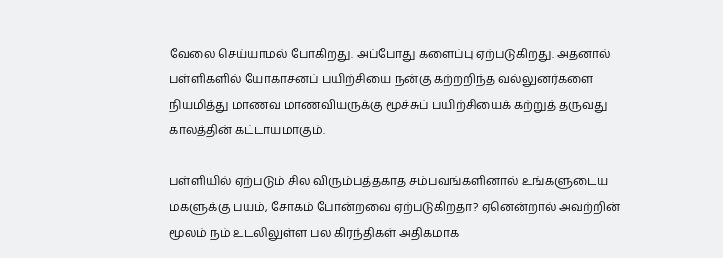வேலை செய்யாமல் போகிறது. அப்போது களைப்பு ஏற்படுகிறது. அதனால் பள்ளிகளில் யோகாசனப் பயிற்சியை நன்கு கற்றறிந்த வல்லுனர்களை நியமித்து மாணவ மாணவியருக்கு மூச்சுப் பயிற்சியைக் கற்றுத் தருவது காலத்தின் கட்டாயமாகும்.

பள்ளியில் ஏற்படும் சில விரும்பத்தகாத சம்பவங்களினால் உங்களுடைய மகளுக்கு பயம், சோகம் போன்றவை ஏற்படுகிறதா? ஏனென்றால் அவற்றின் மூலம் நம் உடலிலுள்ள பல கிரந்திகள் அதிகமாக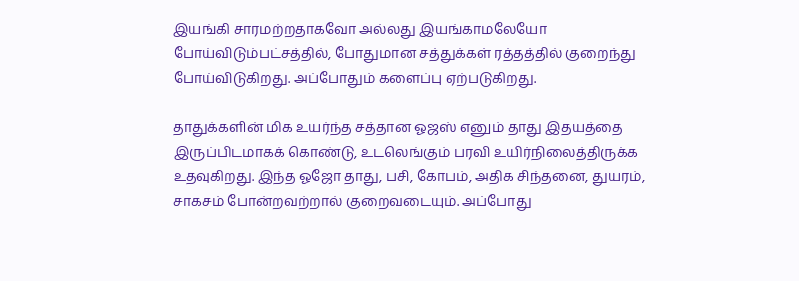இயங்கி சாரமற்றதாகவோ அல்லது இயங்காமலேயோ போய்விடும்பட்சத்தில், போதுமான சத்துக்கள் ரத்தத்தில் குறைந்து போய்விடுகிறது. அப்போதும் களைப்பு ஏற்படுகிறது.

தாதுக்களின் மிக உயர்ந்த சத்தான ஓஜஸ் எனும் தாது இதயத்தை இருப்பிடமாகக் கொண்டு, உடலெங்கும் பரவி உயிர்நிலைத்திருக்க உதவுகிறது. இந்த ஓஜோ தாது, பசி, கோபம், அதிக சிந்தனை, துயரம், சாகசம் போன்றவற்றால் குறைவடையும். அப்போது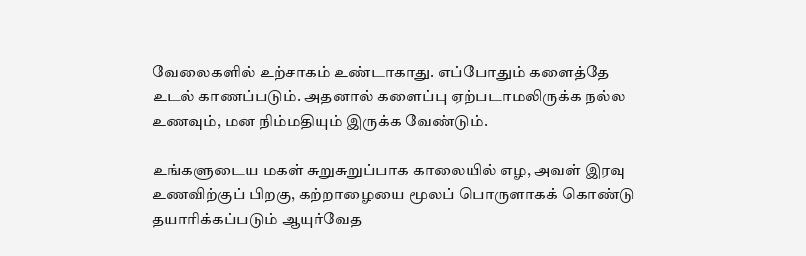வேலைகளில் உற்சாகம் உண்டாகாது. எப்போதும் களைத்தே உடல் காணப்படும். அதனால் களைப்பு ஏற்படாமலிருக்க நல்ல உணவும், மன நிம்மதியும் இருக்க வேண்டும்.

உங்களுடைய மகள் சுறுசுறுப்பாக காலையில் எழ, அவள் இரவு உணவிற்குப் பிறகு, கற்றாழையை மூலப் பொருளாகக் கொண்டு தயாரிக்கப்படும் ஆயுர்வேத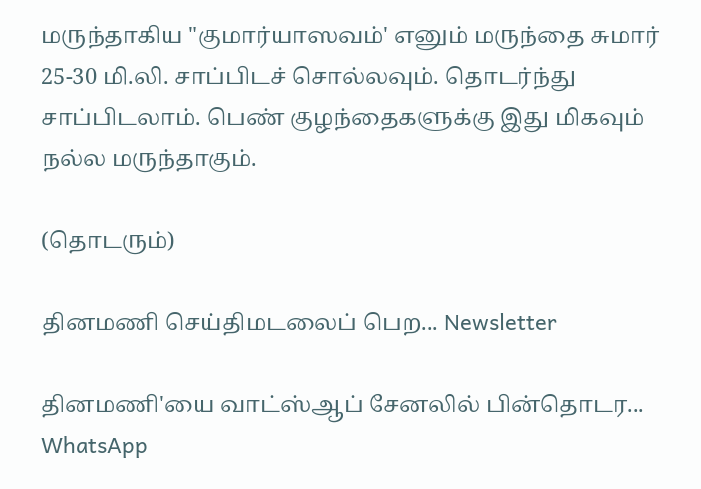மருந்தாகிய "குமார்யாஸவம்' எனும் மருந்தை சுமார் 25-30 மி.லி. சாப்பிடச் சொல்லவும். தொடர்ந்து சாப்பிடலாம். பெண் குழந்தைகளுக்கு இது மிகவும் நல்ல மருந்தாகும்.

(தொடரும்)

தினமணி செய்திமடலைப் பெற... Newsletter

தினமணி'யை வாட்ஸ்ஆப் சேனலில் பின்தொடர... WhatsApp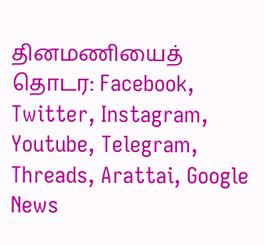தினமணியைத் தொடர: Facebook, Twitter, Instagram, Youtube, Telegram, Threads, Arattai, Google News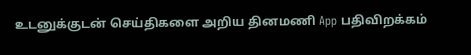உடனுக்குடன் செய்திகளை அறிய தினமணி App பதிவிறக்கம்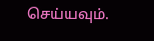செய்யவும்.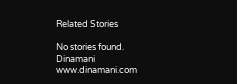Related Stories

No stories found.
Dinamani
www.dinamani.com